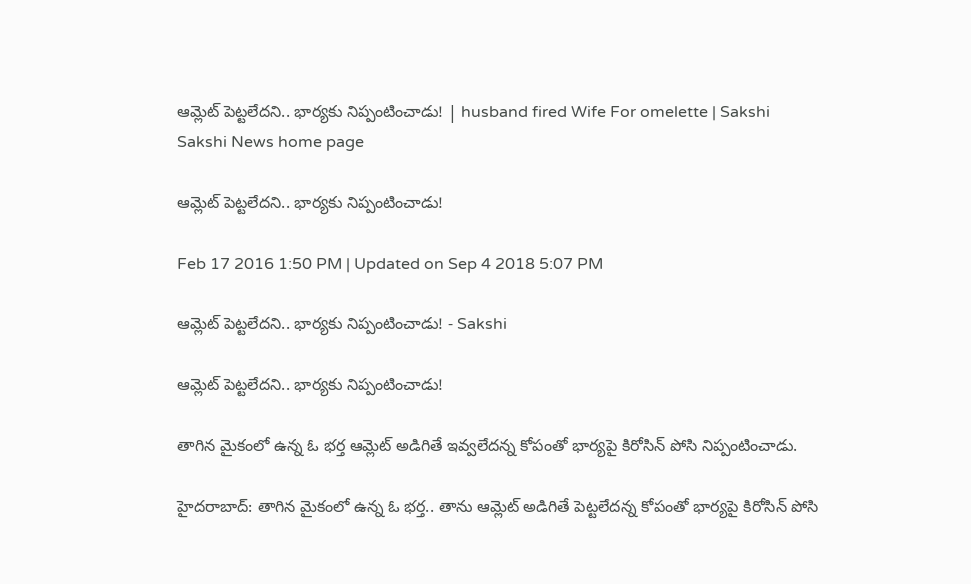ఆమ్లెట్ పెట్టలేదని.. భార్యకు నిప్పంటించాడు! | husband fired Wife For omelette | Sakshi
Sakshi News home page

ఆమ్లెట్ పెట్టలేదని.. భార్యకు నిప్పంటించాడు!

Feb 17 2016 1:50 PM | Updated on Sep 4 2018 5:07 PM

ఆమ్లెట్ పెట్టలేదని.. భార్యకు నిప్పంటించాడు! - Sakshi

ఆమ్లెట్ పెట్టలేదని.. భార్యకు నిప్పంటించాడు!

తాగిన మైకంలో ఉన్న ఓ భర్త ఆమ్లెట్ అడిగితే ఇవ్వలేదన్న కోపంతో భార్యపై కిరోసిన్ పోసి నిప్పంటించాడు.

హైదరాబాద్: తాగిన మైకంలో ఉన్న ఓ భర్త.. తాను ఆమ్లెట్ అడిగితే పెట్టలేదన్న కోపంతో భార్యపై కిరోసిన్ పోసి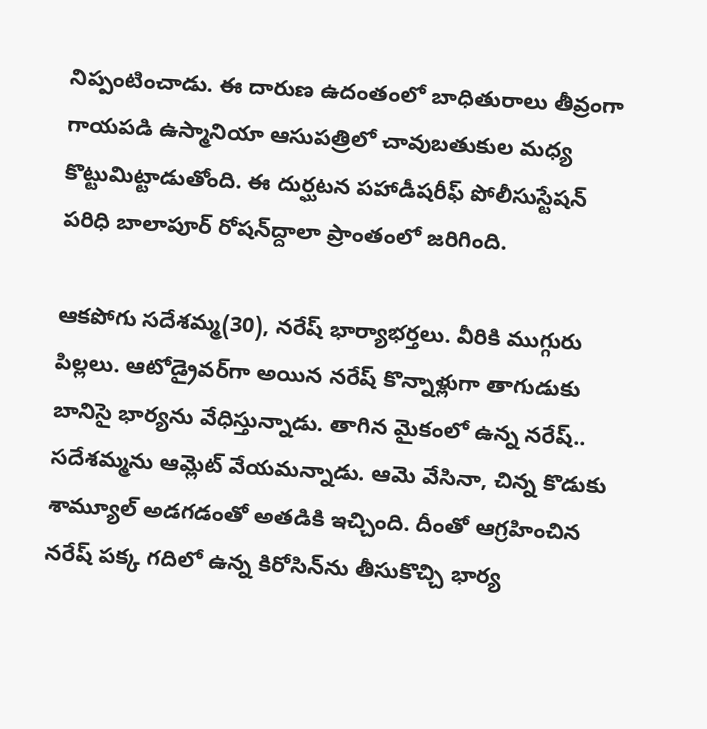నిప్పంటించాడు. ఈ దారుణ ఉదంతంలో బాధితురాలు తీవ్రంగా గాయపడి ఉస్మానియా ఆసుపత్రిలో చావుబతుకుల మధ్య కొట్టుమిట్టాడుతోంది. ఈ దుర్ఘటన పహాడీషరీఫ్ పోలీసుస్టేషన్ పరిధి బాలాపూర్ రోషన్‌ద్దాలా ప్రాంతంలో జరిగింది.

ఆకపోగు సదేశమ్మ(30), నరేష్‌ భార్యాభర్తలు. వీరికి ముగ్గురు పిల్లలు. ఆటోడ్రైవర్‌గా అయిన నరేష్ కొన్నాళ్లుగా తాగుడుకు బానిసై భార్యను వేధిస్తున్నాడు. తాగిన మైకంలో ఉన్న నరేష్.. సదేశమ్మను ఆమ్లెట్ వేయమన్నాడు. ఆమె వేసినా, చిన్న కొడుకు శామ్యూల్ అడగడంతో అతడికి ఇచ్చింది. దీంతో ఆగ్రహించిన నరేష్ పక్క గదిలో ఉన్న కిరోసిన్‌ను తీసుకొచ్చి భార్య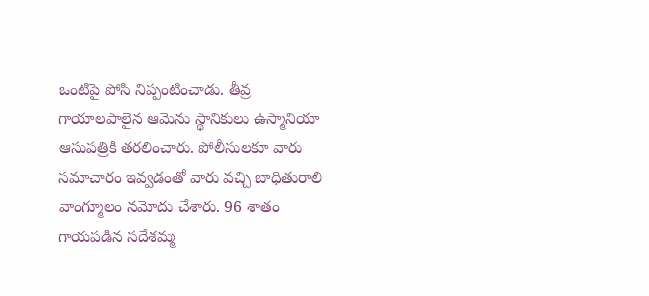ఒంటిపై పోసి నిప్పంటించాడు. తీవ్ర గాయాలపాలైన ఆమెను స్థానికులు ఉస్మానియా ఆసుపత్రికి తరలించారు. పోలీసులకూ వారు సమాచారం ఇవ్వడంతో వారు వచ్చి బాధితురాలి వాంగ్మూలం నమోదు చేశారు. 96 శాతం గాయపడిన సదేశమ్మ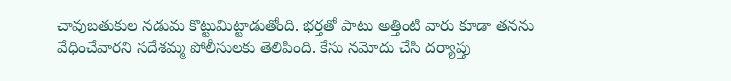చావుబతుకుల నడుమ కొట్టుమిట్టాడుతోంది. భర్తతో పాటు అత్తింటి వారు కూడా తనను వేధించేవారని సదేశమ్మ పోలీసులకు తెలిపింది. కేసు నమోదు చేసి దర్యాప్తు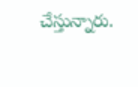చేస్తున్నారు.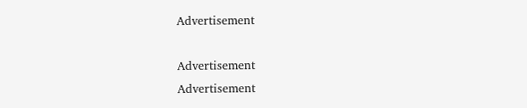Advertisement

Advertisement
Advertisement